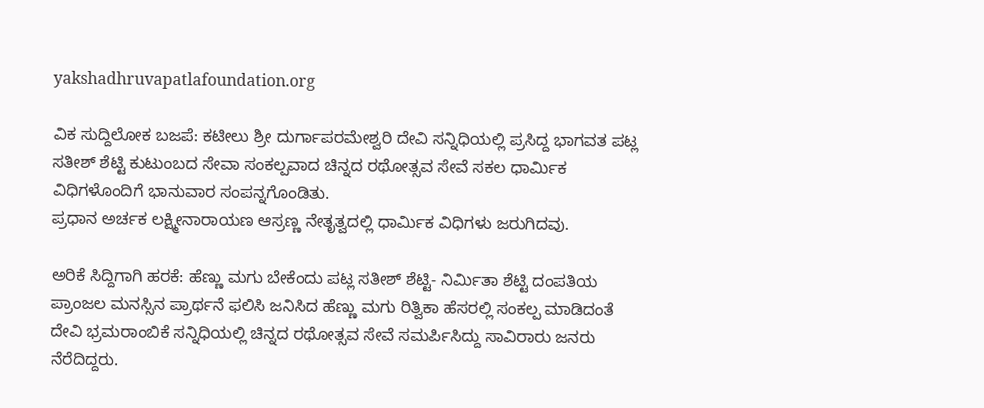yakshadhruvapatlafoundation.org

ವಿಕ ಸುದ್ದಿಲೋಕ ಬಜಪೆ: ಕಟೀಲು ಶ್ರೀ ದುರ್ಗಾಪರಮೇಶ್ವರಿ ದೇವಿ ಸನ್ನಿಧಿಯಲ್ಲಿ ಪ್ರಸಿದ್ದ ಭಾಗವತ ಪಟ್ಲ ಸತೀಶ್ ಶೆಟ್ಟಿ ಕುಟುಂಬದ ಸೇವಾ ಸಂಕಲ್ಪವಾದ ಚಿನ್ನದ ರಥೋತ್ಸವ ಸೇವೆ ಸಕಲ ಧಾರ್ಮಿಕ ವಿಧಿಗಳೊಂದಿಗೆ ಭಾನುವಾರ ಸಂಪನ್ನಗೊಂಡಿತು.
ಪ್ರಧಾನ ಅರ್ಚಕ ಲಕ್ಷ್ಮೀನಾರಾಯಣ ಆಸ್ರಣ್ಣ ನೇತೃತ್ವದಲ್ಲಿ ಧಾರ್ಮಿಕ ವಿಧಿಗಳು ಜರುಗಿದವು.

ಅರಿಕೆ ಸಿದ್ದಿಗಾಗಿ ಹರಕೆ: ಹೆಣ್ಣು ಮಗು ಬೇಕೆಂದು ಪಟ್ಲ ಸತೀಶ್ ಶೆಟ್ಟಿ- ನಿರ್ಮಿತಾ ಶೆಟ್ಟಿ ದಂಪತಿಯ ಪ್ರಾಂಜಲ ಮನಸ್ಸಿನ ಪ್ರಾರ್ಥನೆ ಫಲಿಸಿ ಜನಿಸಿದ ಹೆಣ್ಣು ಮಗು ರಿತ್ವಿಕಾ ಹೆಸರಲ್ಲಿ ಸಂಕಲ್ಪ ಮಾಡಿದಂತೆ ದೇವಿ ಭ್ರಮರಾಂಬಿಕೆ ಸನ್ನಿಧಿಯಲ್ಲಿ ಚಿನ್ನದ ರಥೋತ್ಸವ ಸೇವೆ ಸಮರ್ಪಿಸಿದ್ದು ಸಾವಿರಾರು ಜನರು ನೆರೆದಿದ್ದರು.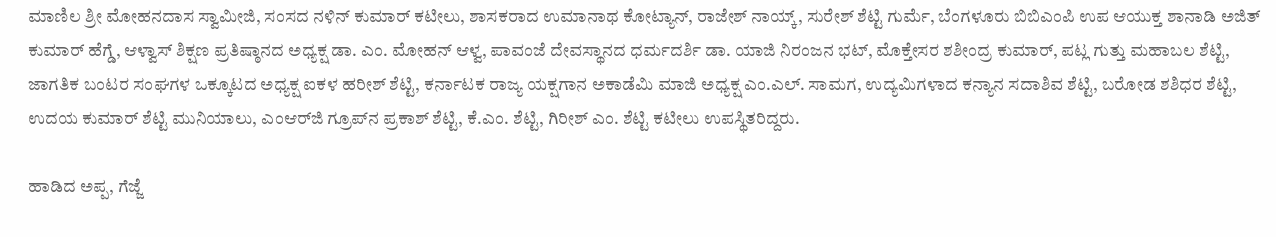ಮಾಣಿಲ ಶ್ರೀ ಮೋಹನದಾಸ ಸ್ವಾಮೀಜಿ, ಸಂಸದ ನಳಿನ್ ಕುಮಾರ್ ಕಟೀಲು, ಶಾಸಕರಾದ ಉಮಾನಾಥ ಕೋಟ್ಯಾನ್, ರಾಜೇಶ್ ನಾಯ್ಕ್, ಸುರೇಶ್ ಶೆಟ್ಟಿ ಗುರ್ಮೆ, ಬೆಂಗಳೂರು ಬಿಬಿಎಂಪಿ ಉಪ ಆಯುಕ್ತ ಶಾನಾಡಿ ಅಜಿತ್ ಕುಮಾರ್ ಹೆಗ್ಡೆ, ಆಳ್ವಾಸ್ ಶಿಕ್ಷಣ ಪ್ರತಿಷ್ಠಾನದ ಅಧ್ಯಕ್ಷ ಡಾ. ಎಂ. ಮೋಹನ್ ಆಳ್ವ, ಪಾವಂಜೆ ದೇವಸ್ಥಾನದ ಧರ್ಮದರ್ಶಿ ಡಾ. ಯಾಜಿ ನಿರಂಜನ ಭಟ್, ಮೊಕ್ತೇಸರ ಶಶೀಂದ್ರ ಕುಮಾರ್, ಪಟ್ಲ ಗುತ್ತು ಮಹಾಬಲ ಶೆಟ್ಟಿ, ಜಾಗತಿಕ ಬಂಟರ ಸಂಘಗಳ ಒಕ್ಕೂಟದ ಅಧ್ಯಕ್ಷ ಐಕಳ ಹರೀಶ್ ಶೆಟ್ಟಿ, ಕರ್ನಾಟಕ ರಾಜ್ಯ ಯಕ್ಷಗಾನ ಅಕಾಡೆಮಿ ಮಾಜಿ ಅಧ್ಯಕ್ಷ ಎಂ.ಎಲ್. ಸಾಮಗ, ಉದ್ಯಮಿಗಳಾದ ಕನ್ಯಾನ ಸದಾಶಿವ ಶೆಟ್ಟಿ, ಬರೋಡ ಶಶಿಧರ ಶೆಟ್ಟಿ, ಉದಯ ಕುಮಾರ್ ಶೆಟ್ಟಿ ಮುನಿಯಾಲು, ಎಂಆರ್‌ಜಿ ಗ್ರೂಪ್‌ನ ಪ್ರಕಾಶ್ ಶೆಟ್ಟಿ, ಕೆ.ಎಂ. ಶೆಟ್ಟಿ, ಗಿರೀಶ್ ಎಂ. ಶೆಟ್ಟಿ ಕಟೀಲು ಉಪಸ್ಥಿತರಿದ್ದರು.

ಹಾಡಿದ ಅಪ್ಪ, ಗೆಜ್ಜೆ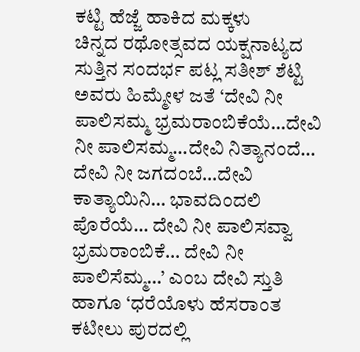ಕಟ್ಟಿ ಹೆಜ್ಜೆ ಹಾಕಿದ ಮಕ್ಕಳು
ಚಿನ್ನದ ರಥೋತ್ಸವದ ಯಕ್ಷನಾಟ್ಯದ ಸುತ್ತಿನ ಸಂದರ್ಭ ಪಟ್ಲ ಸತೀಶ್ ಶೆಟ್ಟಿ ಅವರು ಹಿಮ್ಮೇಳ ಜತೆ ‘ದೇವಿ ನೀ ಪಾಲಿಸಮ್ಮ ಭ್ರಮರಾಂಬಿಕೆಯೆ…ದೇವಿ ನೀ ಪಾಲಿಸಮ್ಮ…ದೇವಿ ನಿತ್ಯಾನಂದೆ… ದೇವಿ ನೀ ಜಗದಂಬೆ…ದೇವಿ ಕಾತ್ಯಾಯಿನಿ… ಭಾವದಿಂದಲಿ ಪೊರೆಯೆ… ದೇವಿ ನೀ ಪಾಲಿಸವ್ವಾ ಭ್ರಮರಾಂಬಿಕೆ… ದೇವಿ ನೀ ಪಾಲಿಸೆಮ್ಮ…’ ಎಂಬ ದೇವಿ ಸ್ತುತಿ ಹಾಗೂ ‘ಧರೆಯೊಳು ಹೆಸರಾಂತ ಕಟೀಲು ಪುರದಲ್ಲಿ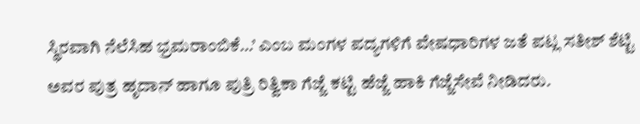ಸ್ಥಿರವಾಗಿ ನೆಲೆಸಿಹ ಭ್ರಮರಾಂಬಿಕೆ…’ ಎಂಬ ಮಂಗಳ ಪದ್ಯಗಳಿಗೆ ವೇಷಧಾರಿಗಳ ಜತೆ ಪಟ್ಲ ಸತೀಶ್ ಶೆಟ್ಟಿ ಅವರ ಪುತ್ರ ಹೃದಾನ್ ಹಾಗೂ ಪುತ್ರಿ ರಿತ್ವಿಕಾ ಗೆಜ್ಜೆ ಕಟ್ಟಿ ಹೆಜ್ಜೆ ಹಾಕಿ ಗೆಜ್ಜೆಸೇವೆ ನೀಡಿದರು.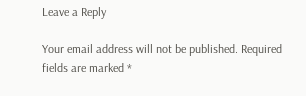Leave a Reply

Your email address will not be published. Required fields are marked *